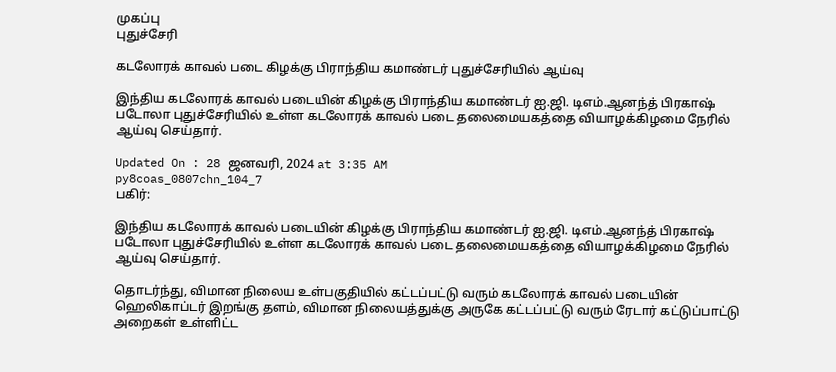முகப்பு
புதுச்சேரி

கடலோரக் காவல் படை கிழக்கு பிராந்திய கமாண்டர் புதுச்சேரியில் ஆய்வு

இந்திய கடலோரக் காவல் படையின் கிழக்கு பிராந்திய கமாண்டர் ஐ.ஜி. டிஎம்.ஆனந்த் பிரகாஷ் படோலா புதுச்சேரியில் உள்ள கடலோரக் காவல் படை தலைமையகத்தை வியாழக்கிழமை நேரில் ஆய்வு செய்தார்.

Updated On : 28 ஜனவரி, 2024 at 3:35 AM
py8coas_0807chn_104_7
பகிர்:

இந்திய கடலோரக் காவல் படையின் கிழக்கு பிராந்திய கமாண்டர் ஐ.ஜி. டிஎம்.ஆனந்த் பிரகாஷ் படோலா புதுச்சேரியில் உள்ள கடலோரக் காவல் படை தலைமையகத்தை வியாழக்கிழமை நேரில் ஆய்வு செய்தார்.

தொடர்ந்து, விமான நிலைய உள்பகுதியில் கட்டப்பட்டு வரும் கடலோரக் காவல் படையின் ஹெலிகாப்டர் இறங்கு தளம், விமான நிலையத்துக்கு அருகே கட்டப்பட்டு வரும் ரேடார் கட்டுப்பாட்டு அறைகள் உள்ளிட்ட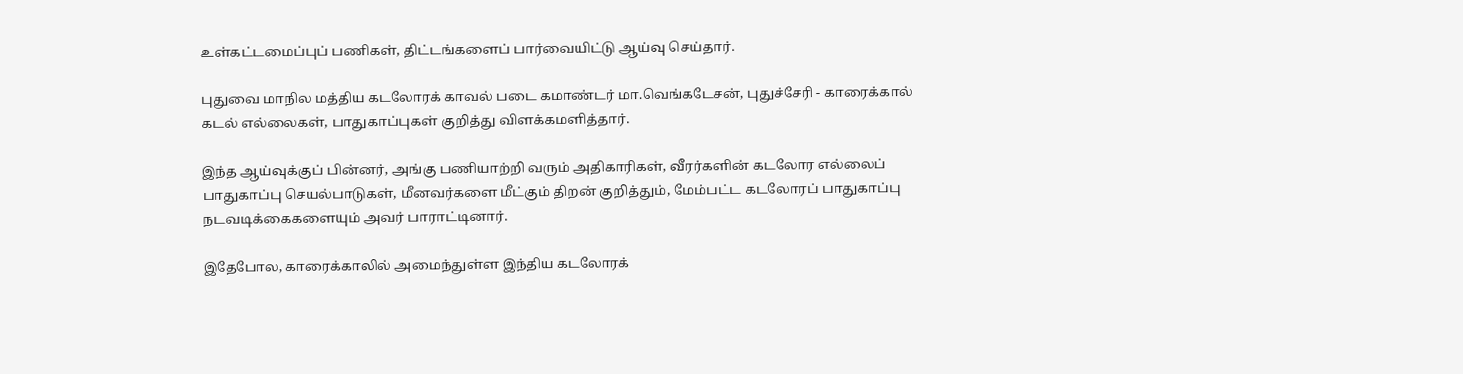உள்கட்டமைப்புப் பணிகள், திட்டங்களைப் பார்வையிட்டு ஆய்வு செய்தார்.

புதுவை மாநில மத்திய கடலோரக் காவல் படை கமாண்டர் மா.வெங்கடேசன், புதுச்சேரி - காரைக்கால் கடல் எல்லைகள், பாதுகாப்புகள் குறித்து விளக்கமளித்தார்.

இந்த ஆய்வுக்குப் பின்னர், அங்கு பணியாற்றி வரும் அதிகாரிகள், வீரர்களின் கடலோர எல்லைப் பாதுகாப்பு செயல்பாடுகள், மீனவர்களை மீட்கும் திறன் குறித்தும், மேம்பட்ட கடலோரப் பாதுகாப்பு நடவடிக்கைகளையும் அவர் பாராட்டினார்.

இதேபோல, காரைக்காலில் அமைந்துள்ள இந்திய கடலோரக்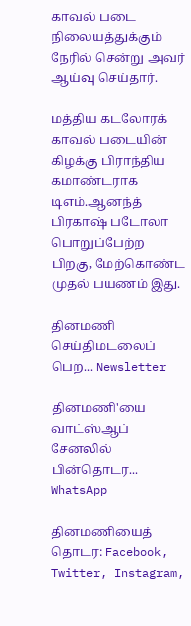காவல் படை நிலையத்துக்கும் நேரில் சென்று அவர் ஆய்வு செய்தார்.

மத்திய கடலோரக் காவல் படையின் கிழக்கு பிராந்திய கமாண்டராக டிஎம்.ஆனந்த் பிரகாஷ் படோலா பொறுப்பேற்ற பிறகு, மேற்கொண்ட முதல் பயணம் இது.

தினமணி செய்திமடலைப் பெற... Newsletter

தினமணி'யை வாட்ஸ்ஆப் சேனலில் பின்தொடர... WhatsApp

தினமணியைத் தொடர: Facebook, Twitter, Instagram,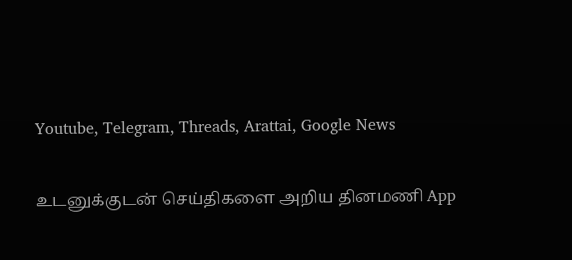Youtube, Telegram, Threads, Arattai, Google News

உடனுக்குடன் செய்திகளை அறிய தினமணி App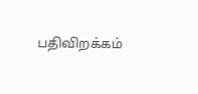பதிவிறக்கம்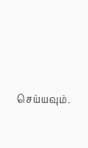செய்யவும்.